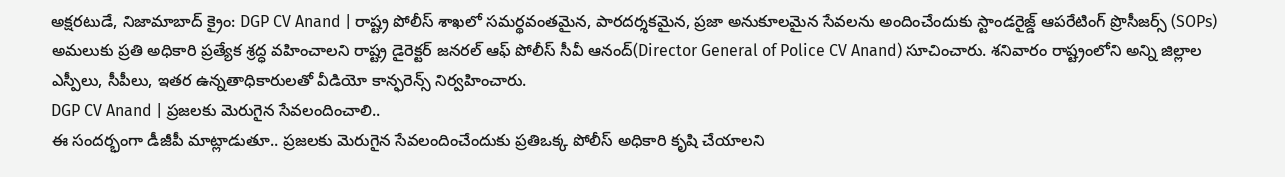అక్షరటుడే, నిజామాబాద్ క్రైం: DGP CV Anand | రాష్ట్ర పోలీస్ శాఖలో సమర్థవంతమైన, పారదర్శకమైన, ప్రజా అనుకూలమైన సేవలను అందించేందుకు స్టాండరైజ్డ్ ఆపరేటింగ్ ప్రొసీజర్స్ (SOPs) అమలుకు ప్రతి అధికారి ప్రత్యేక శ్రద్ధ వహించాలని రాష్ట్ర డైరెక్టర్ జనరల్ ఆఫ్ పోలీస్ సీవీ ఆనంద్(Director General of Police CV Anand) సూచించారు. శనివారం రాష్ట్రంలోని అన్ని జిల్లాల ఎస్పీలు, సీపీలు, ఇతర ఉన్నతాధికారులతో వీడియో కాన్ఫరెన్స్ నిర్వహించారు.
DGP CV Anand | ప్రజలకు మెరుగైన సేవలందించాలి..
ఈ సందర్భంగా డీజీపీ మాట్లాడుతూ.. ప్రజలకు మెరుగైన సేవలందించేందుకు ప్రతిఒక్క పోలీస్ అధికారి కృషి చేయాలని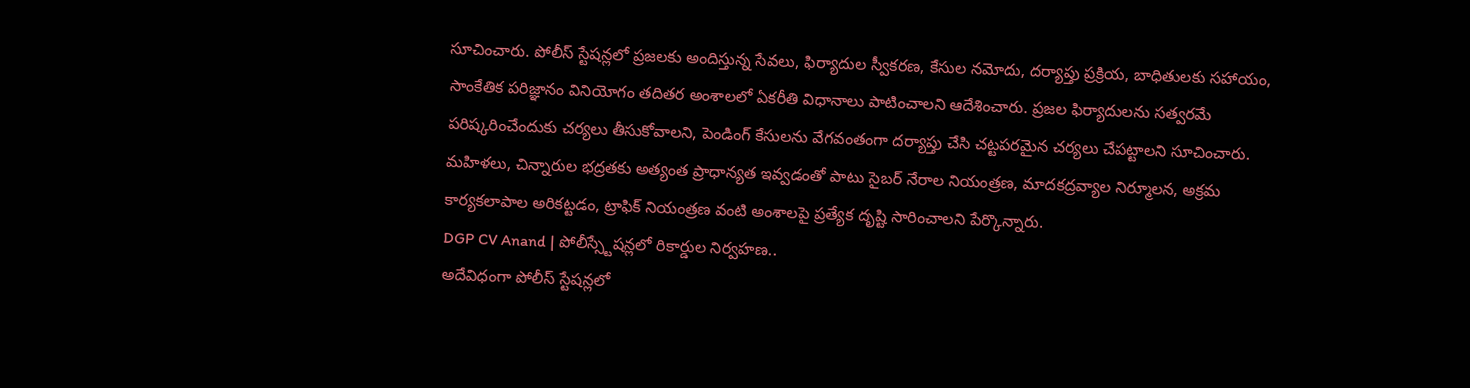సూచించారు. పోలీస్ స్టేషన్లలో ప్రజలకు అందిస్తున్న సేవలు, ఫిర్యాదుల స్వీకరణ, కేసుల నమోదు, దర్యాప్తు ప్రక్రియ, బాధితులకు సహాయం, సాంకేతిక పరిజ్ఞానం వినియోగం తదితర అంశాలలో ఏకరీతి విధానాలు పాటించాలని ఆదేశించారు. ప్రజల ఫిర్యాదులను సత్వరమే పరిష్కరించేందుకు చర్యలు తీసుకోవాలని, పెండింగ్ కేసులను వేగవంతంగా దర్యాప్తు చేసి చట్టపరమైన చర్యలు చేపట్టాలని సూచించారు. మహిళలు, చిన్నారుల భద్రతకు అత్యంత ప్రాధాన్యత ఇవ్వడంతో పాటు సైబర్ నేరాల నియంత్రణ, మాదకద్రవ్యాల నిర్మూలన, అక్రమ కార్యకలాపాల అరికట్టడం, ట్రాఫిక్ నియంత్రణ వంటి అంశాలపై ప్రత్యేక దృష్టి సారించాలని పేర్కొన్నారు.
DGP CV Anand | పోలీస్స్టేషన్లలో రికార్డుల నిర్వహణ..
అదేవిధంగా పోలీస్ స్టేషన్లలో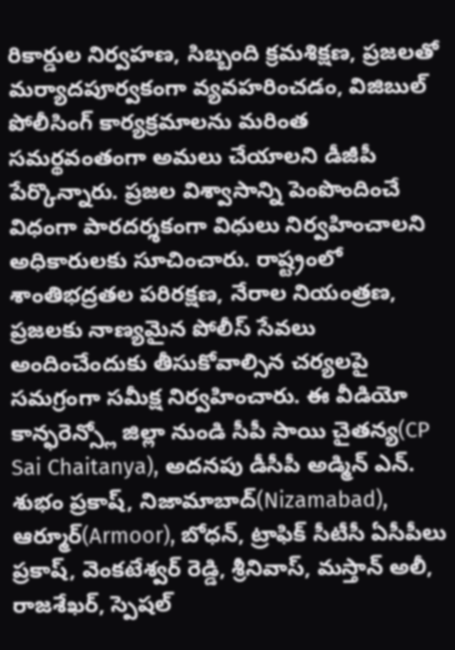రికార్డుల నిర్వహణ, సిబ్బంది క్రమశిక్షణ, ప్రజలతో మర్యాదపూర్వకంగా వ్యవహరించడం, విజిబుల్ పోలీసింగ్ కార్యక్రమాలను మరింత సమర్థవంతంగా అమలు చేయాలని డీజీపీ పేర్కొన్నారు. ప్రజల విశ్వాసాన్ని పెంపొందించే విధంగా పారదర్శకంగా విధులు నిర్వహించాలని అధికారులకు సూచించారు. రాష్ట్రంలో శాంతిభద్రతల పరిరక్షణ, నేరాల నియంత్రణ, ప్రజలకు నాణ్యమైన పోలీస్ సేవలు అందించేందుకు తీసుకోవాల్సిన చర్యలపై సమగ్రంగా సమీక్ష నిర్వహించారు. ఈ వీడియో కాన్ఫరెన్స్లో జిల్లా నుండి సీపీ సాయి చైతన్య(CP Sai Chaitanya), అదనపు డీసీపీ అడ్మిన్ ఎన్. శుభం ప్రకాష్, నిజామాబాద్(Nizamabad), ఆర్మూర్(Armoor), బోధన్, ట్రాఫిక్ సీటీసీ ఏసీపీలు ప్రకాష్, వెంకటేశ్వర్ రెడ్డి, శ్రీనివాస్, మస్తాన్ అలీ, రాజశేఖర్, స్పెషల్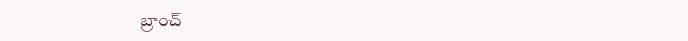బ్రాంచ్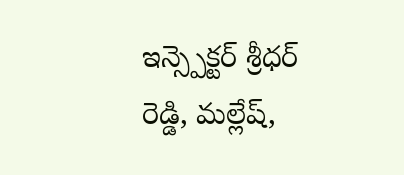ఇన్స్పెక్టర్ శ్రీధర్ రెడ్డి, మల్లేష్,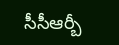సీసీఆర్బీ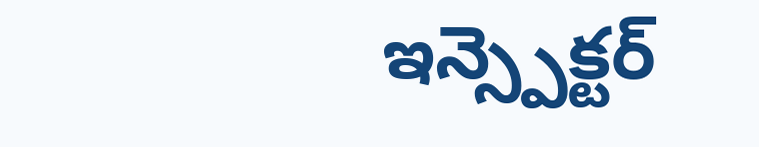ఇన్స్పెక్టర్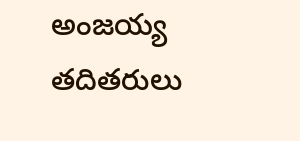అంజయ్య తదితరులు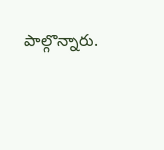పాల్గొన్నారు.